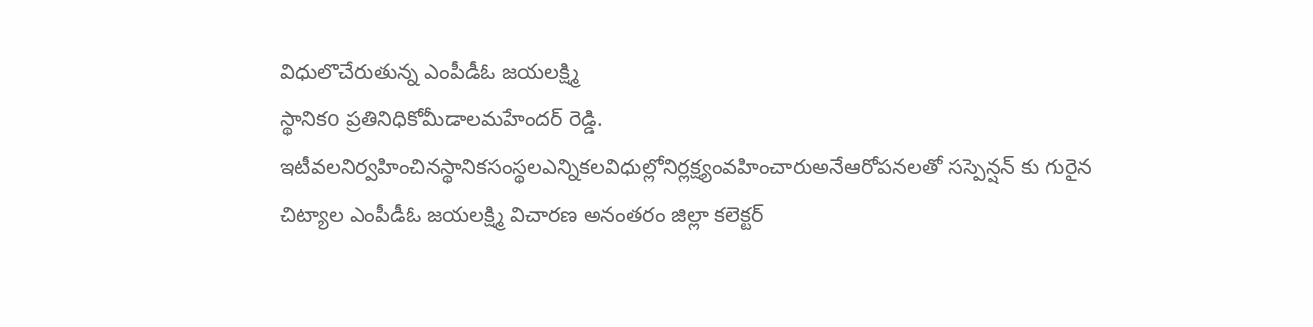విధులొచేరుతున్న ఎంపీడీఓ జయలక్ష్మి
స్థానికo ప్రతినిధికోమీడాలమహేందర్ రెడ్డి.
ఇటీవలనిర్వహించినస్థానికసంస్థలఎన్నికలవిధుల్లోనిర్లక్ష్యంవహించారుఅనేఆరోపనలతో సస్పెన్షన్ కు గురైన చిట్యాల ఎంపీడీఓ జయలక్ష్మి విచారణ అనంతరం జిల్లా కలెక్టర్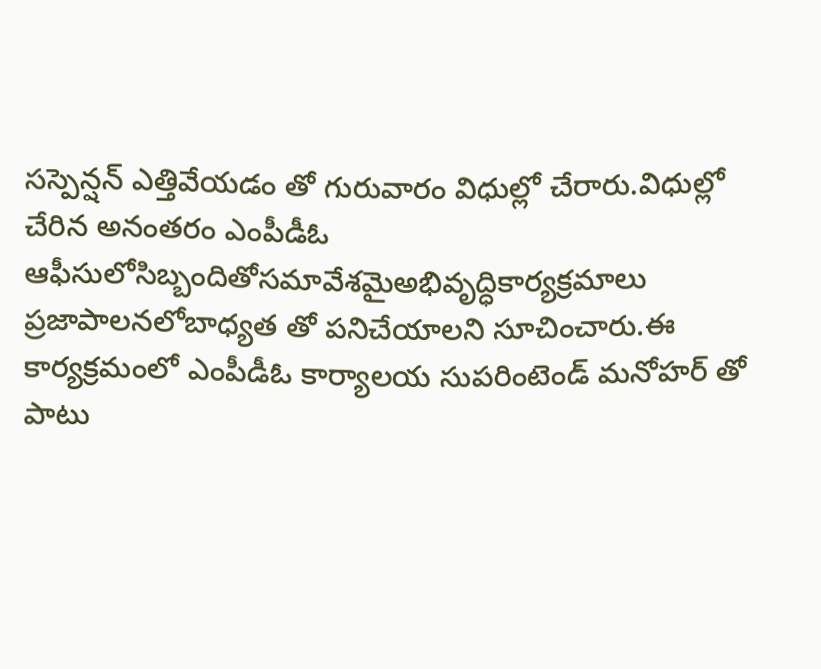సస్పెన్షన్ ఎత్తివేయడం తో గురువారం విధుల్లో చేరారు.విధుల్లో చేరిన అనంతరం ఎంపీడీఓ ఆఫీసులోసిబ్బందితోసమావేశమైఅభివృద్ధికార్యక్రమాలు ప్రజాపాలనలోబాధ్యత తో పనిచేయాలని సూచించారు.ఈ కార్యక్రమంలో ఎంపీడీఓ కార్యాలయ సుపరింటెండ్ మనోహర్ తో పాటు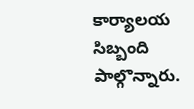కార్యాలయ సిబ్బంది పాల్గొన్నారు.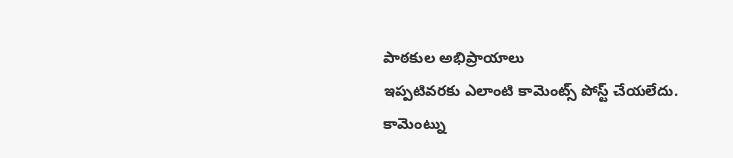పాఠకుల అభిప్రాయాలు
ఇప్పటివరకు ఎలాంటి కామెంట్స్ పోస్ట్ చేయలేదు.
కామెంట్ను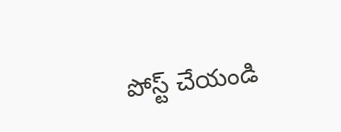పోస్ట్ చేయండి